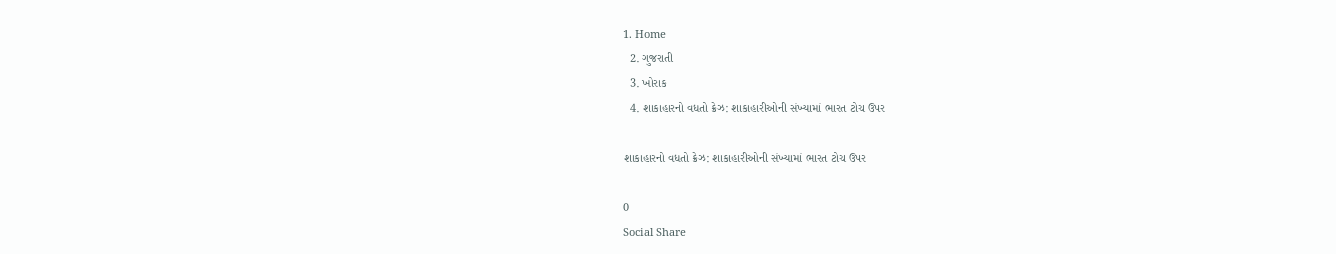1. Home
  2. ગુજરાતી
  3. ખોરાક
  4. શાકાહારનો વધતો ક્રેઝ: શાકાહારીઓની સંખ્યામાં ભારત ટોચ ઉપર

શાકાહારનો વધતો ક્રેઝ: શાકાહારીઓની સંખ્યામાં ભારત ટોચ ઉપર

0
Social Share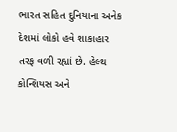ભારત સહિત દુનિયાના અનેક દેશમાં લોકો હવે શાકાહાર તરફ વળી રહ્યાં છે. હેલ્થ કોન્શિયસ અને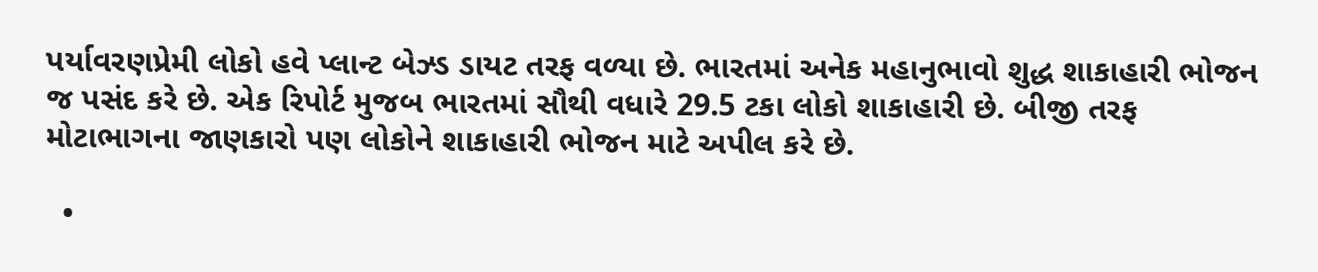પર્યાવરણપ્રેમી લોકો હવે પ્લાન્ટ બેઝ્ડ ડાયટ તરફ વળ્યા છે. ભારતમાં અનેક મહાનુભાવો શુદ્ધ શાકાહારી ભોજન જ પસંદ કરે છે. એક રિપોર્ટ મુજબ ભારતમાં સૌથી વધારે 29.5 ટકા લોકો શાકાહારી છે. બીજી તરફ મોટાભાગના જાણકારો પણ લોકોને શાકાહારી ભોજન માટે અપીલ કરે છે.

  •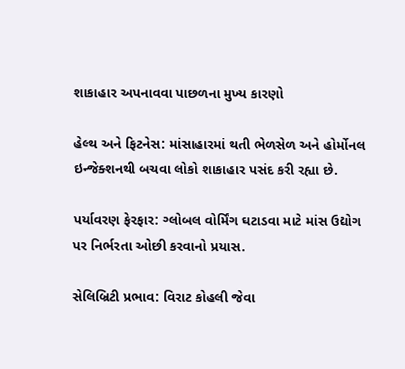શાકાહાર અપનાવવા પાછળના મુખ્ય કારણો

હેલ્થ અને ફિટનેસ: માંસાહારમાં થતી ભેળસેળ અને હોર્મોનલ ઇન્જેક્શનથી બચવા લોકો શાકાહાર પસંદ કરી રહ્યા છે.

પર્યાવરણ ફેરફાર: ગ્લોબલ વોર્મિંગ ઘટાડવા માટે માંસ ઉદ્યોગ પર નિર્ભરતા ઓછી કરવાનો પ્રયાસ.

સેલિબ્રિટી પ્રભાવ: વિરાટ કોહલી જેવા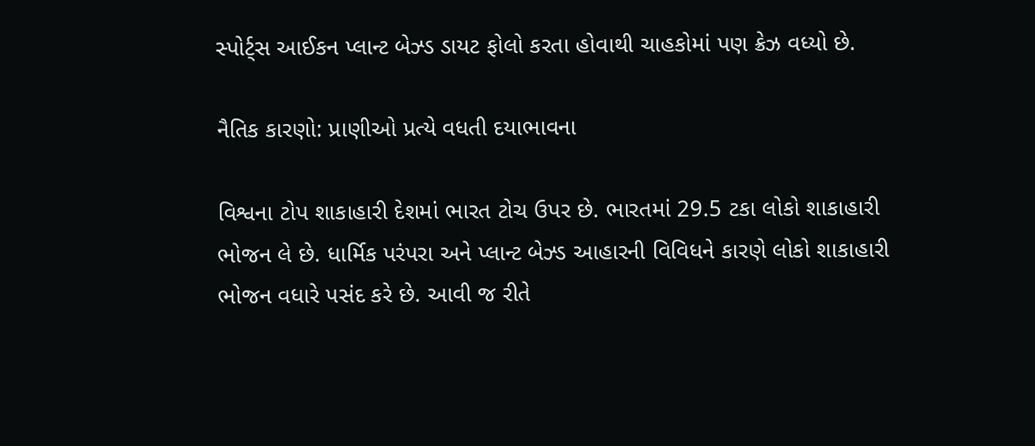સ્પોર્ટ્સ આઈકન પ્લાન્ટ બેઝ્ડ ડાયટ ફોલો કરતા હોવાથી ચાહકોમાં પણ ક્રેઝ વધ્યો છે.

નૈતિક કારણો: પ્રાણીઓ પ્રત્યે વધતી દયાભાવના

વિશ્વના ટોપ શાકાહારી દેશમાં ભારત ટોચ ઉપર છે. ભારતમાં 29.5 ટકા લોકો શાકાહારી ભોજન લે છે. ધાર્મિક પરંપરા અને પ્લાન્ટ બેઝ્ડ આહારની વિવિધને કારણે લોકો શાકાહારી ભોજન વધારે પસંદ કરે છે. આવી જ રીતે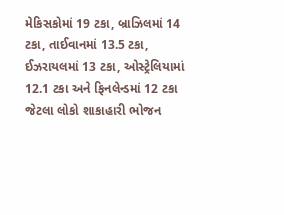મેકિસકોમાં 19 ટકા, બ્રાઝિલમાં 14 ટકા, તાઈવાનમાં 13.5 ટકા, ઈઝરાયલમાં 13 ટકા, ઓસ્ટ્રેલિયામાં 12.1 ટકા અને ફિનલેન્ડમાં 12 ટકા જેટલા લોકો શાકાહારી ભોજન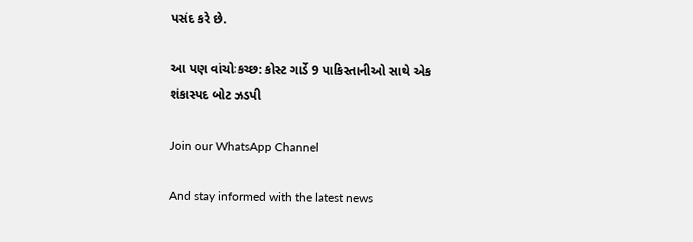પસંદ કરે છે.

આ પણ વાંચોઃકચ્છ: કોસ્ટ ગાર્ડે 9 પાકિસ્તાનીઓ સાથે એક શંકાસ્પદ બોટ ઝડપી

Join our WhatsApp Channel

And stay informed with the latest news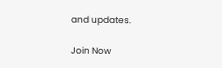and updates.

Join Now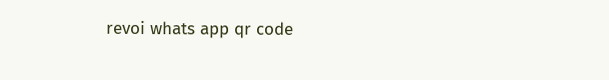revoi whats app qr code